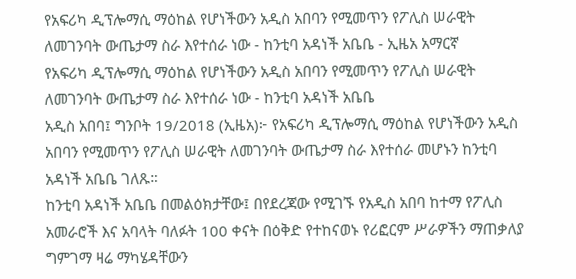የአፍሪካ ዲፕሎማሲ ማዕከል የሆነችውን አዲስ አበባን የሚመጥን የፖሊስ ሠራዊት ለመገንባት ውጤታማ ስራ እየተሰራ ነው - ከንቲባ አዳነች አቤቤ - ኢዜአ አማርኛ
የአፍሪካ ዲፕሎማሲ ማዕከል የሆነችውን አዲስ አበባን የሚመጥን የፖሊስ ሠራዊት ለመገንባት ውጤታማ ስራ እየተሰራ ነው - ከንቲባ አዳነች አቤቤ
አዲስ አበባ፤ ግንቦት 19/2018 (ኢዜአ)፦ የአፍሪካ ዲፕሎማሲ ማዕከል የሆነችውን አዲስ አበባን የሚመጥን የፖሊስ ሠራዊት ለመገንባት ውጤታማ ስራ እየተሰራ መሆኑን ከንቲባ አዳነች አቤቤ ገለጹ።
ከንቲባ አዳነች አቤቤ በመልዕክታቸው፤ በየደረጃው የሚገኙ የአዲስ አበባ ከተማ የፖሊስ አመራሮች እና አባላት ባለፉት 100 ቀናት በዕቅድ የተከናወኑ የሪፎርም ሥራዎችን ማጠቃለያ ግምገማ ዛሬ ማካሄዳቸውን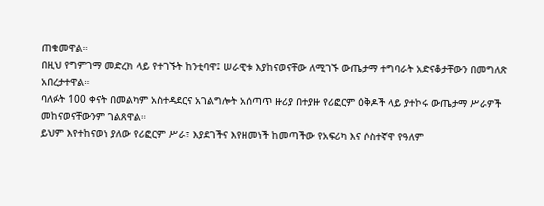ጠቁመዋል።
በዚህ የግምገማ መድረክ ላይ የተገኙት ከንቲባዋ፤ ሠራዊቱ እያከናወናቸው ለሚገኙ ውጤታማ ተግባራት አድናቆታቸውን በመግለጽ አበረታተዋል።
ባለፉት 100 ቀናት በመልካም አስተዳደርና አገልግሎት አሰጣጥ ዙሪያ በተያዙ የሪፎርም ዕቅዶች ላይ ያተኮሩ ውጤታማ ሥራዎች መከናወናቸውንም ገልጸዋል።
ይህም እየተከናወነ ያለው የሪፎርም ሥራ፣ እያደገችና እየዘመነች ከመጣችው የአፍሪካ እና ሶስተኛዋ የዓለም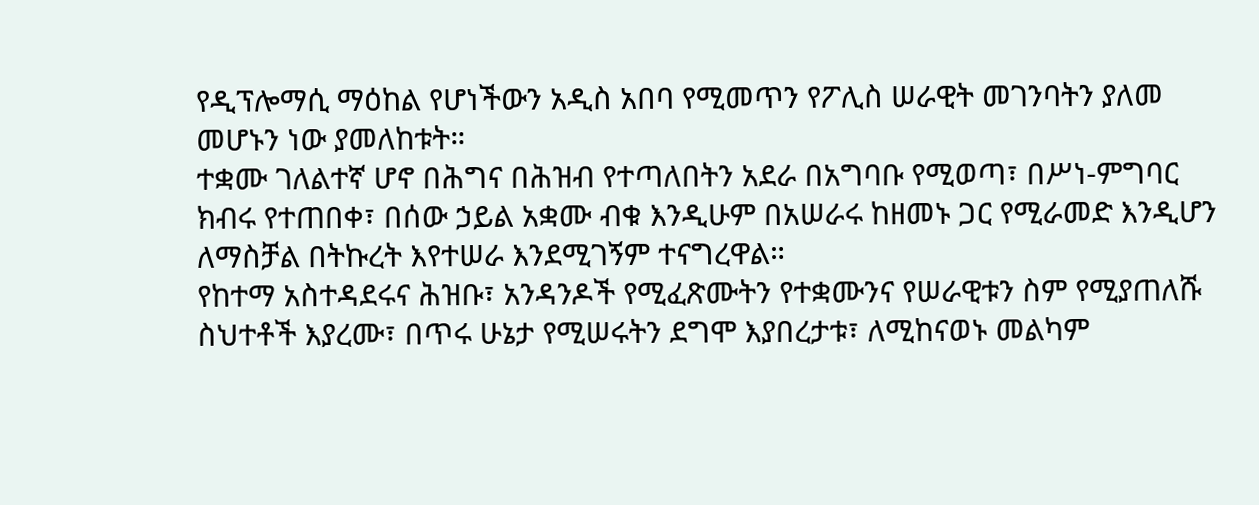የዲፕሎማሲ ማዕከል የሆነችውን አዲስ አበባ የሚመጥን የፖሊስ ሠራዊት መገንባትን ያለመ መሆኑን ነው ያመለከቱት።
ተቋሙ ገለልተኛ ሆኖ በሕግና በሕዝብ የተጣለበትን አደራ በአግባቡ የሚወጣ፣ በሥነ-ምግባር ክብሩ የተጠበቀ፣ በሰው ኃይል አቋሙ ብቁ እንዲሁም በአሠራሩ ከዘመኑ ጋር የሚራመድ እንዲሆን ለማስቻል በትኩረት እየተሠራ እንደሚገኝም ተናግረዋል።
የከተማ አስተዳደሩና ሕዝቡ፣ አንዳንዶች የሚፈጽሙትን የተቋሙንና የሠራዊቱን ስም የሚያጠለሹ ስህተቶች እያረሙ፣ በጥሩ ሁኔታ የሚሠሩትን ደግሞ እያበረታቱ፣ ለሚከናወኑ መልካም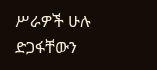ሥራዎች ሁሉ ድጋፋቸውን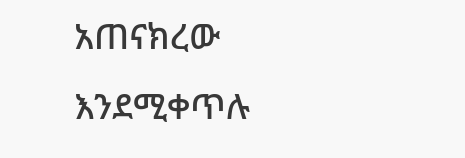አጠናክረው እንደሚቀጥሉ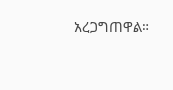አረጋግጠዋል።